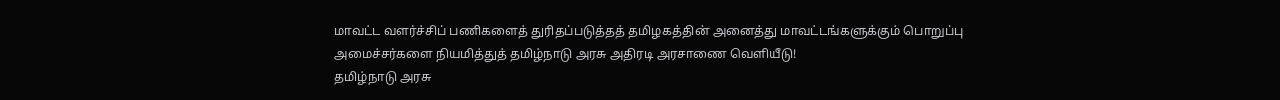மாவட்ட வளர்ச்சிப் பணிகளைத் துரிதப்படுத்தத் தமிழகத்தின் அனைத்து மாவட்டங்களுக்கும் பொறுப்பு அமைச்சர்களை நியமித்துத் தமிழ்நாடு அரசு அதிரடி அரசாணை வெளியீடு!
தமிழ்நாடு அரசு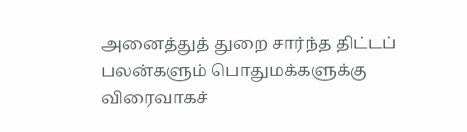அனைத்துத் துறை சார்ந்த திட்டப் பலன்களும் பொதுமக்களுக்கு விரைவாகச்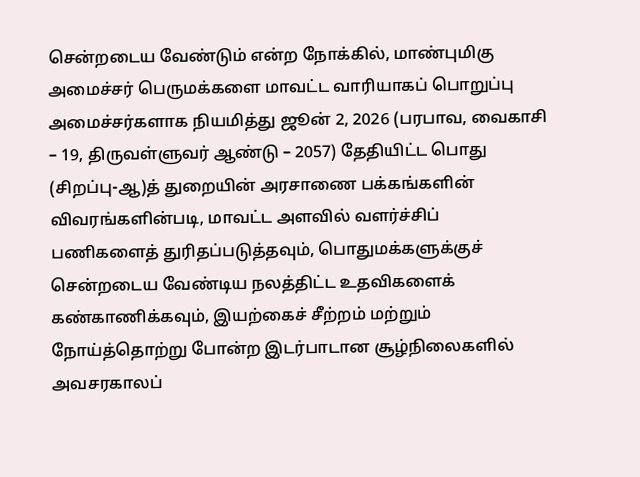சென்றடைய வேண்டும் என்ற நோக்கில், மாண்புமிகு அமைச்சர் பெருமக்களை மாவட்ட வாரியாகப் பொறுப்பு அமைச்சர்களாக நியமித்து ஜூன் 2, 2026 (பரபாவ, வைகாசி – 19, திருவள்ளுவர் ஆண்டு – 2057) தேதியிட்ட பொது (சிறப்பு-ஆ)த் துறையின் அரசாணை பக்கங்களின் விவரங்களின்படி, மாவட்ட அளவில் வளர்ச்சிப் பணிகளைத் துரிதப்படுத்தவும், பொதுமக்களுக்குச் சென்றடைய வேண்டிய நலத்திட்ட உதவிகளைக் கண்காணிக்கவும், இயற்கைச் சீற்றம் மற்றும் நோய்த்தொற்று போன்ற இடர்பாடான சூழ்நிலைகளில் அவசரகாலப்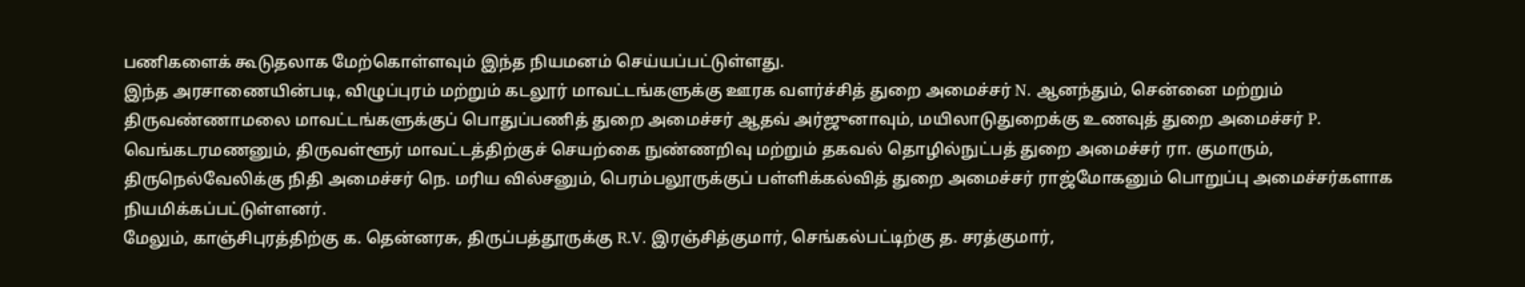பணிகளைக் கூடுதலாக மேற்கொள்ளவும் இந்த நியமனம் செய்யப்பட்டுள்ளது.
இந்த அரசாணையின்படி, விழுப்புரம் மற்றும் கடலூர் மாவட்டங்களுக்கு ஊரக வளர்ச்சித் துறை அமைச்சர் N. ஆனந்தும், சென்னை மற்றும் திருவண்ணாமலை மாவட்டங்களுக்குப் பொதுப்பணித் துறை அமைச்சர் ஆதவ் அர்ஜுனாவும், மயிலாடுதுறைக்கு உணவுத் துறை அமைச்சர் P. வெங்கடரமணனும், திருவள்ளூர் மாவட்டத்திற்குச் செயற்கை நுண்ணறிவு மற்றும் தகவல் தொழில்நுட்பத் துறை அமைச்சர் ரா. குமாரும், திருநெல்வேலிக்கு நிதி அமைச்சர் நெ. மரிய வில்சனும், பெரம்பலூருக்குப் பள்ளிக்கல்வித் துறை அமைச்சர் ராஜ்மோகனும் பொறுப்பு அமைச்சர்களாக நியமிக்கப்பட்டுள்ளனர்.
மேலும், காஞ்சிபுரத்திற்கு க. தென்னரசு, திருப்பத்தூருக்கு R.V. இரஞ்சித்குமார், செங்கல்பட்டிற்கு த. சரத்குமார்,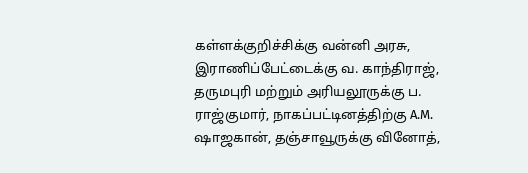கள்ளக்குறிச்சிக்கு வன்னி அரசு, இராணிப்பேட்டைக்கு வ. காந்திராஜ், தருமபுரி மற்றும் அரியலூருக்கு ப. ராஜ்குமார், நாகப்பட்டினத்திற்கு A.M. ஷாஜகான், தஞ்சாவூருக்கு வினோத்,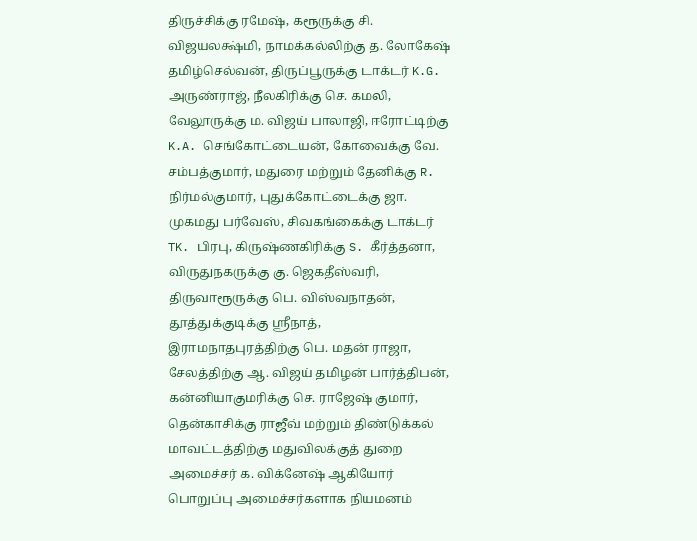திருச்சிக்கு ரமேஷ், கரூருக்கு சி. விஜயலக்ஷ்மி, நாமக்கல்லிற்கு த. லோகேஷ் தமிழ்செல்வன், திருப்பூருக்கு டாக்டர் K.G. அருண்ராஜ், நீலகிரிக்கு செ. கமலி, வேலூருக்கு ம. விஜய் பாலாஜி, ஈரோட்டிற்கு K.A. செங்கோட்டையன், கோவைக்கு வே. சம்பத்குமார், மதுரை மற்றும் தேனிக்கு R. நிர்மல்குமார், புதுக்கோட்டைக்கு ஜா. முகமது பர்வேஸ், சிவகங்கைக்கு டாக்டர் TK. பிரபு, கிருஷ்ணகிரிக்கு S. கீர்த்தனா, விருதுநகருக்கு கு. ஜெகதீஸ்வரி, திருவாரூருக்கு பெ. விஸ்வநாதன், தூத்துக்குடிக்கு ஸ்ரீநாத், இராமநாதபுரத்திற்கு பெ. மதன் ராஜா, சேலத்திற்கு ஆ. விஜய் தமிழன் பார்த்திபன், கன்னியாகுமரிக்கு செ. ராஜேஷ் குமார், தென்காசிக்கு ராஜீவ் மற்றும் திண்டுக்கல் மாவட்டத்திற்கு மதுவிலக்குத் துறை அமைச்சர் க. விக்னேஷ் ஆகியோர் பொறுப்பு அமைச்சர்களாக நியமனம்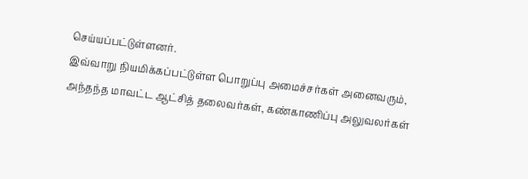செய்யப்பட்டுள்ளனர்.
இவ்வாறு நியமிக்கப்பட்டுள்ள பொறுப்பு அமைச்சர்கள் அனைவரும், அந்தந்த மாவட்ட ஆட்சித் தலைவர்கள், கண்காணிப்பு அலுவலர்கள்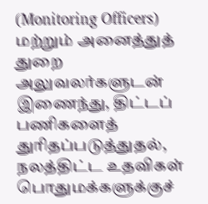(Monitoring Officers) மற்றும் அனைத்துத் துறை அலுவலர்களுடன் இணைந்து, திட்டப் பணிகளைத் துரிதப்படுத்துதல், நலத்திட்ட உதவிகள் பொதுமக்களுக்குச்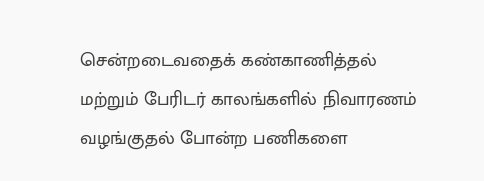சென்றடைவதைக் கண்காணித்தல் மற்றும் பேரிடர் காலங்களில் நிவாரணம் வழங்குதல் போன்ற பணிகளை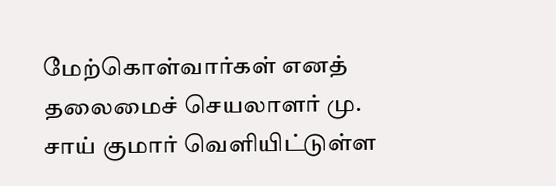மேற்கொள்வார்கள் எனத் தலைமைச் செயலாளர் மு. சாய் குமார் வெளியிட்டுள்ள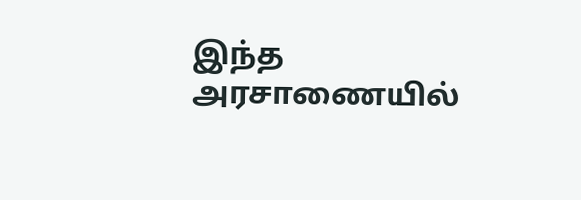இந்த அரசாணையில்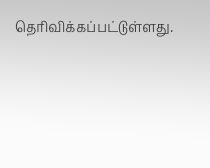தெரிவிக்கப்பட்டுள்ளது.